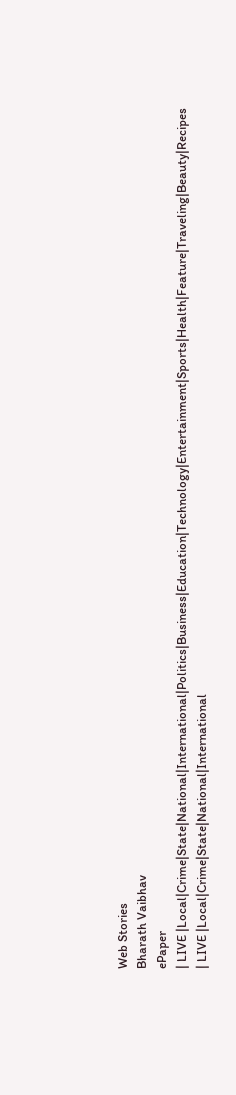Web Stories
Bharath Vaibhav
ePaper
| LIVE |Local|Crime|State|National|International|Politics|Business|Education|Technology|Entertainment|Sports|Health|Feature|Traveling|Beauty|Recipes
| LIVE |Local|Crime|State|National|International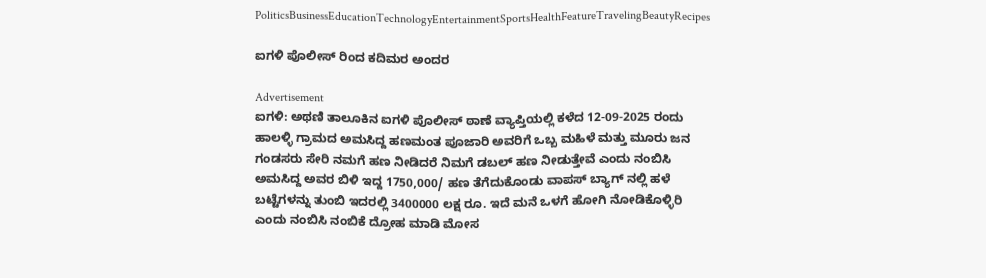PoliticsBusinessEducationTechnologyEntertainmentSportsHealthFeatureTravelingBeautyRecipes

ಐಗಳಿ ಪೊಲೀಸ್ ರಿಂದ ಕದಿಮರ ಅಂದರ

Advertisement
ಐಗಳಿ: ಅಥಣಿ ತಾಲೂಕಿನ ಐಗಳಿ ಪೊಲೀಸ್ ಠಾಣೆ ವ್ಯಾಪ್ತಿಯಲ್ಲಿ ಕಳೆದ 12-09-2025 ರಂದು ಹಾಲಳ್ಳಿ ಗ್ರಾಮದ ಅಮಸಿದ್ದ ಹಣಮಂತ ಪೂಜಾರಿ ಅವರಿಗೆ ಒಬ್ಬ ಮಹಿಳೆ ಮತ್ತು ಮೂರು ಜನ ಗಂಡಸರು ಸೇರಿ ನಮಗೆ ಹಣ ನೀಡಿದರೆ ನಿಮಗೆ ಡಬಲ್ ಹಣ ನೀಡುತ್ತೇವೆ ಎಂದು ನಂಬಿಸಿ ಅಮಸಿದ್ದ ಅವರ ಬಿಳಿ ಇದ್ದ 1750,000/ ಹಣ ತೆಗೆದುಕೊಂಡು ವಾಪಸ್ ಬ್ಯಾಗ್ ನಲ್ಲಿ ಹಳೆ ಬಟ್ಟೆಗಳನ್ನು ತುಂಬಿ ಇದರಲ್ಲಿ 3400000 ಲಕ್ಷ ರೂ. ಇದೆ ಮನೆ ಒಳಗೆ ಹೋಗಿ ನೋಡಿಕೊಳ್ಳಿರಿ ಎಂದು ನಂಬಿಸಿ ನಂಬಿಕೆ ದ್ರೋಹ ಮಾಡಿ ಮೋಸ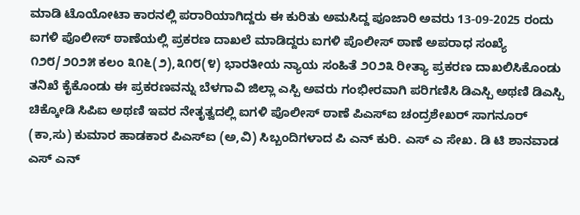ಮಾಡಿ ಟೊಯೋಟಾ ಕಾರನಲ್ಲಿ ಪರಾರಿಯಾಗಿದ್ದರು ಈ ಕುರಿತು ಅಮಸಿದ್ದ ಪೂಜಾರಿ ಅವರು 13-09-2025 ರಂದು ಐಗಳಿ ಪೊಲೀಸ್ ಠಾಣೆಯಲ್ಲಿ ಪ್ರಕರಣ ದಾಖಲೆ ಮಾಡಿದ್ದರು ಐಗಳಿ ಪೊಲೀಸ್ ಠಾಣೆ ಅಪರಾಧ ಸಂಖ್ಯೆ ೧೨೮/೨೦೨೫ ಕಲಂ ೩೧೬(೨),೩೧೮(೪) ಭಾರತೀಯ ನ್ಯಾಯ ಸಂಹಿತೆ ೨೦೨೩ ರೀತ್ಯಾ ಪ್ರಕರಣ ದಾಖಲಿಸಿಕೊಂಡು ತನಿಖೆ ಕೈಕೊಂಡು ಈ ಪ್ರಕರಣವನ್ನು ಬೆಳಗಾವಿ ಜಿಲ್ಲಾ ಎಸ್ಪಿ ಅವರು ಗಂಭೀರವಾಗಿ ಪರಿಗಣಿಸಿ ಡಿಎಸ್ಪಿ ಅಥಣಿ ಡಿಎಸ್ಪಿ ಚಿಕ್ಕೋಡಿ ಸಿಪಿಐ ಅಥಣಿ ಇವರ ನೇತೃತ್ವದಲ್ಲಿ ಐಗಳಿ ಪೊಲೀಸ್ ಠಾಣೆ ಪಿಎಸ್ಐ ಚಂದ್ರಶೇಖರ್ ಸಾಗನೂರ್ (ಕಾ,ಸು) ಕುಮಾರ ಹಾಡಕಾರ ಪಿಎಸ್ಐ (ಅ,ವಿ) ಸಿಬ್ಬಂದಿಗಳಾದ ಪಿ ಎನ್ ಕುರಿ. ಎಸ್ ಎ ಸೇಖ. ಡಿ ಟಿ ಶಾನವಾಡ ಎಸ್ ಎನ್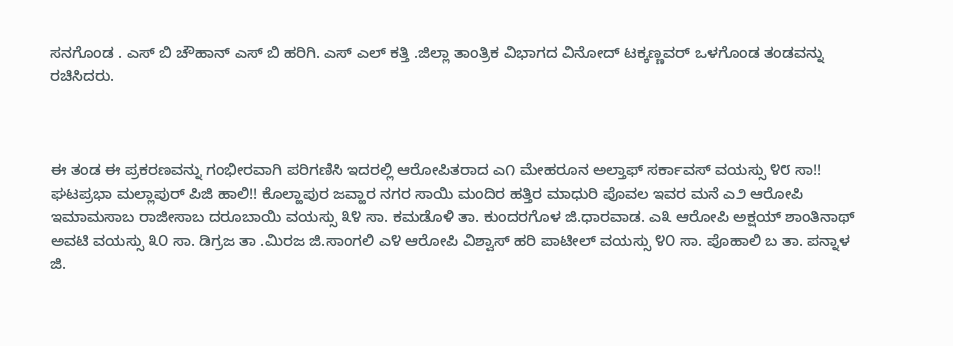ಸನಗೊಂಡ ‌. ಎಸ್ ಬಿ ಚೌಹಾನ್ ಎಸ್‌ ಬಿ ಹರಿಗಿ. ಎಸ್ ಎಲ್ ಕತ್ತಿ .ಜಿಲ್ಲಾ ತಾಂತ್ರಿಕ ವಿಭಾಗದ ವಿನೋದ್ ಟಕ್ಕಣ್ಣವರ್ ಒಳಗೊಂಡ ತಂಡವನ್ನು ರಚಿಸಿದರು.



ಈ ತಂಡ ಈ ಪ್ರಕರಣವನ್ನು ಗಂಭೀರವಾಗಿ ಪರಿಗಣಿಸಿ ಇದರಲ್ಲಿ ಆರೋಪಿತರಾದ ಎ೧ ಮೇಹರೂನ ಅಲ್ತಾಫ್ ಸರ್ಕಾವಸ್ ವಯಸ್ಸು ೪೮ ಸಾ!! ಘಟಪ್ರಭಾ ಮಲ್ಲಾಪುರ್ ಪಿಜಿ ಹಾಲಿ!! ಕೊಲ್ಹಾಪುರ ಜವ್ಹಾರ ನಗರ ಸಾಯಿ ಮಂದಿರ ಹತ್ತಿರ ಮಾಧುರಿ ಪೊವಲ ಇವರ ಮನೆ ಎ೨ ಆರೋಪಿ ಇಮಾಮಸಾಬ ರಾಜೀಸಾಬ ದರೂಬಾಯಿ ವಯಸ್ಸು ೩೪ ಸಾ. ಕಮಡೊಳಿ ತಾ. ಕುಂದರಗೊಳ ಜಿ.ಧಾರವಾಡ. ಎ೩ ಆರೋಪಿ ಅಕ್ಷಯ್ ಶಾಂತಿನಾಥ್ ಅವಟಿ ವಯಸ್ಸು ೩೦ ಸಾ. ಡಿಗ್ರಜ ತಾ .ಮಿರಜ ಜಿ.ಸಾಂಗಲಿ ಎ೪ ಆರೋಪಿ ವಿಶ್ವಾಸ್ ಹರಿ ಪಾಟೀಲ್ ವಯಸ್ಸು ೪೦ ಸಾ. ಪೊಹಾಲಿ ಬ ತಾ. ಪನ್ನಾಳ ಜಿ.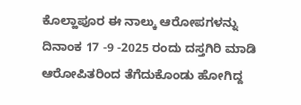ಕೊಲ್ಹಾಪೂರ ಈ ನಾಲ್ಕು ಆರೋಪಗಳನ್ನು ದಿನಾಂಕ 17 -9 -2025 ರಂದು ದಸ್ತಗಿರಿ ಮಾಡಿ ಆರೋಪಿತರಿಂದ ತೆಗೆದುಕೊಂಡು ಹೋಗಿದ್ದ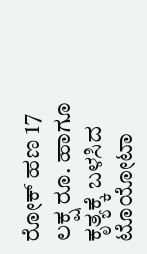ರೋಕ್ ಹಣ 17 ಲಕ್ಷ ರೂ. ಹಾಗೂ ಕೃತ್ಯಕ್ಕೆ ಬಳಸಿದ ಟೊಯೋಟಾ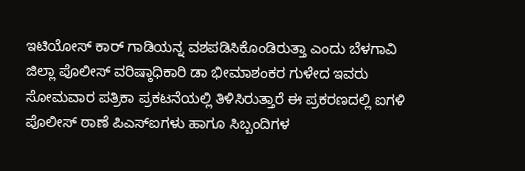ಇಟಿಯೋಸ್ ಕಾರ್ ಗಾಡಿಯನ್ನ ವಶಪಡಿಸಿಕೊಂಡಿರುತ್ತಾ ಎಂದು ಬೆಳಗಾವಿ ಜಿಲ್ಲಾ ಪೊಲೀಸ್ ವರಿಷ್ಠಾಧಿಕಾರಿ ಡಾ ಭೀಮಾಶಂಕರ ಗುಳೇದ ಇವರು ಸೋಮವಾರ ಪತ್ರಿಕಾ ಪ್ರಕಟನೆಯಲ್ಲಿ ತಿಳಿಸಿರುತ್ತಾರೆ ಈ ಪ್ರಕರಣದಲ್ಲಿ ಐಗಳಿ ಪೊಲೀಸ್ ಠಾಣೆ ಪಿಎಸ್ಐಗಳು ಹಾಗೂ ಸಿಬ್ಬಂದಿಗಳ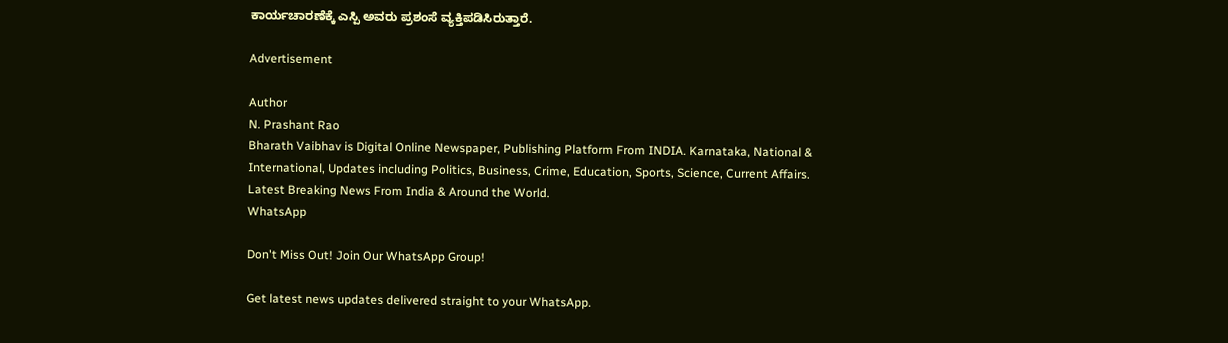ಕಾರ್ಯಚಾರಣೆಕ್ಕೆ ಎಸ್ಪಿ ಅವರು ಪ್ರಶಂಸೆ ವ್ಯಕ್ತಿಪಡಿಸಿರುತ್ತಾರೆ.

Advertisement

Author
N. Prashant Rao
Bharath Vaibhav is Digital Online Newspaper, Publishing Platform From INDIA. Karnataka, National & International, Updates including Politics, Business, Crime, Education, Sports, Science, Current Affairs. Latest Breaking News From India & Around the World.
WhatsApp

Don't Miss Out! Join Our WhatsApp Group!

Get latest news updates delivered straight to your WhatsApp.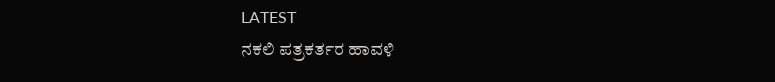LATEST
ನಕಲಿ ಪತ್ರಕರ್ತರ ಹಾವಳಿ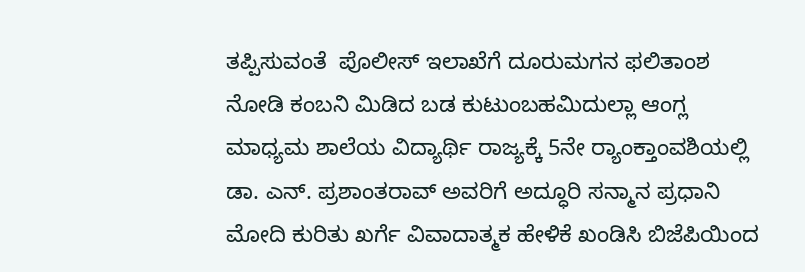ತಪ್ಪಿಸುವಂತೆ  ಪೊಲೀಸ್ ಇಲಾಖೆಗೆ ದೂರುಮಗನ ಫಲಿತಾಂಶ ನೋಡಿ ಕಂಬನಿ ಮಿಡಿದ ಬಡ ಕುಟುಂಬಹಮಿದುಲ್ಲಾ ಆಂಗ್ಲ ಮಾಧ್ಯಮ ಶಾಲೆಯ ವಿದ್ಯಾರ್ಥಿ ರಾಜ್ಯಕ್ಕೆ 5ನೇ ರ್‍ಯಾಂಕ್ತಾಂವಶಿಯಲ್ಲಿ ಡಾ. ಎನ್. ಪ್ರಶಾಂತರಾವ್ ಅವರಿಗೆ ಅದ್ಧೂರಿ ಸನ್ಮಾನ ಪ್ರಧಾನಿ ಮೋದಿ ಕುರಿತು ಖರ್ಗೆ ವಿವಾದಾತ್ಮಕ ಹೇಳಿಕೆ ಖಂಡಿಸಿ ಬಿಜೆಪಿಯಿಂದ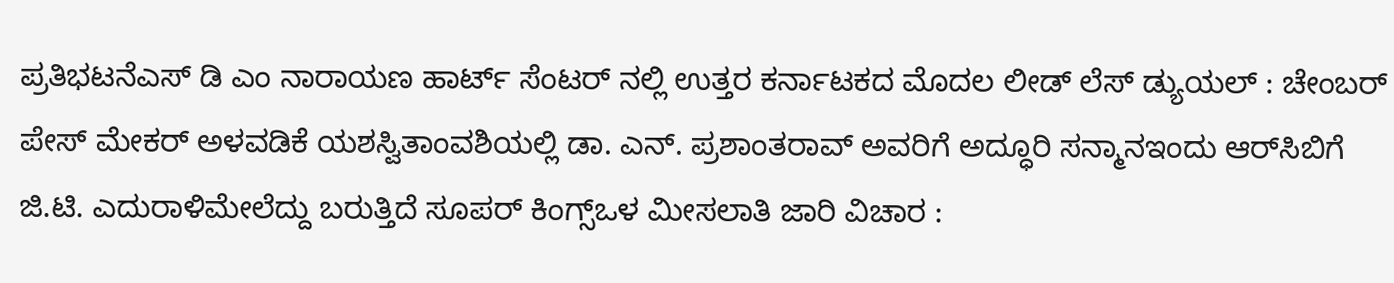ಪ್ರತಿಭಟನೆಎಸ್ ಡಿ ಎಂ ನಾರಾಯಣ ಹಾರ್ಟ್ ಸೆಂಟರ್ ನಲ್ಲಿ ಉತ್ತರ ಕರ್ನಾಟಕದ ಮೊದಲ ಲೀಡ್ ಲೆಸ್ ಡ್ಯುಯಲ್ : ಚೇಂಬರ್ ಪೇಸ್ ಮೇಕರ್ ಅಳವಡಿಕೆ ಯಶಸ್ವಿತಾಂವಶಿಯಲ್ಲಿ ಡಾ. ಎನ್. ಪ್ರಶಾಂತರಾವ್ ಅವರಿಗೆ ಅದ್ಧೂರಿ ಸನ್ಮಾನಇಂದು ಆರ್‌ಸಿಬಿಗೆ ಜಿ.ಟಿ. ಎದುರಾಳಿಮೇಲೆದ್ದು ಬರುತ್ತಿದೆ ಸೂಪರ್ ಕಿಂಗ್ಸ್ಒಳ ಮೀಸಲಾತಿ ಜಾರಿ ವಿಚಾರ :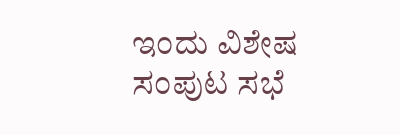ಇಂದು ವಿಶೇಷ ಸಂಪುಟ ಸಭೆ